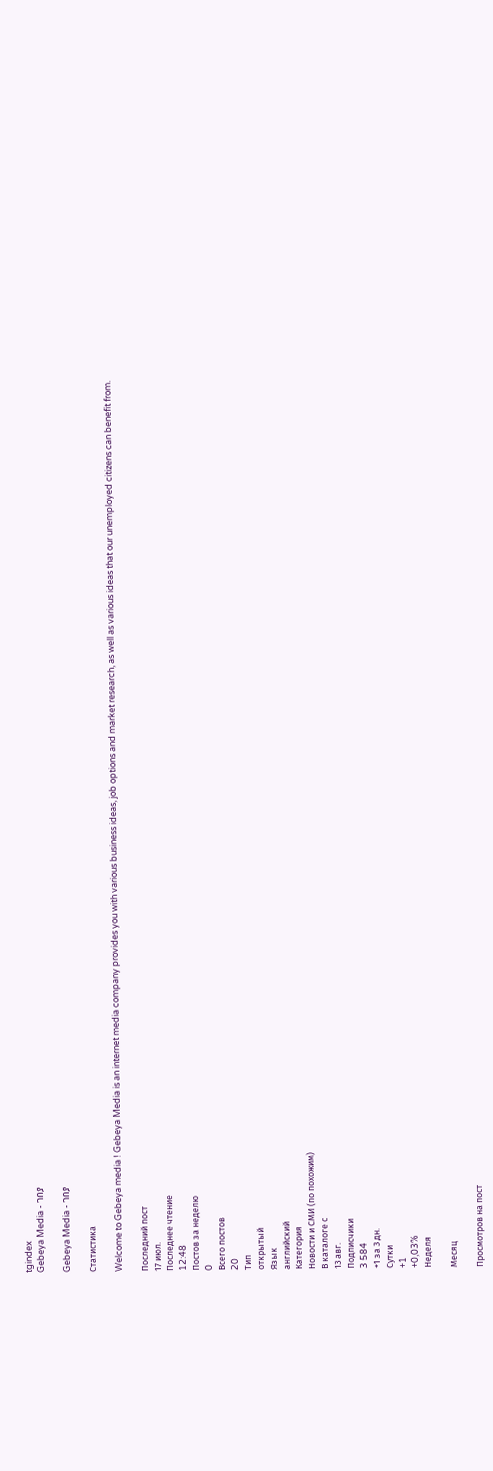tgindex
Gebeya Media - ገበያ

Gebeya Media - ገበያ

Статистика

Welcome to Gebeya media ! Gebeya Media is an internet media company provides you with various business ideas, job options and market research, as well as various ideas that our unemployed citizens can benefit from.

Последний пост
17 июл.
Последнее чтение
12:48
Постов за неделю
0
Всего постов
20
Тип
открытый
Язык
английский
Категория
Новости и СМИ (по похожим)
В каталоге с
13 авг.
Подписчики
3 584
+1 за 3 дн.
Сутки
+1
+0,03%
Неделя

Месяц

Просмотров на пост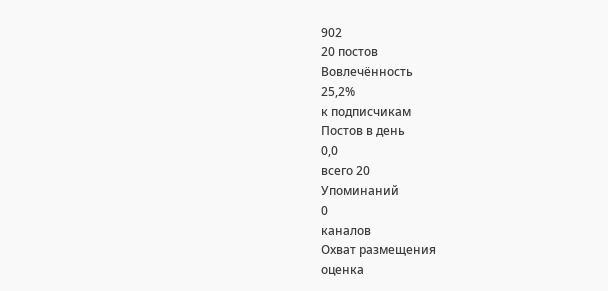902
20 постов
Вовлечённость
25,2%
к подписчикам
Постов в день
0,0
всего 20
Упоминаний
0
каналов
Охват размещения
оценка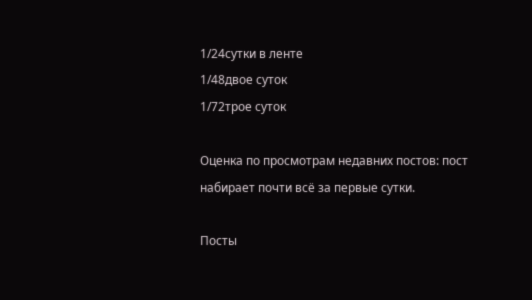1/24сутки в ленте
1/48двое суток
1/72трое суток

Оценка по просмотрам недавних постов: пост набирает почти всё за первые сутки.

Посты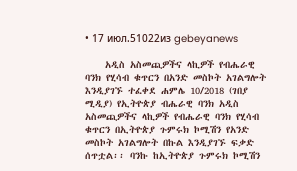• 17 июл.51022из gebeyanews

    አዲስ አስመጪዎችና ላኪዎች የብሔራዊ ባንክ የሂሳብ ቁጥርን በአንድ መስኮት አገልግሎት እንዲያገኙ ተፈቀደ ሐምሌ 10/2018 (ገበያ ሚዲያ) የኢትዮጵያ ብሔራዊ ባንክ አዲስ አስመጪዎችና ላኪዎች የብሔራዊ ባንክ የሂሳብ ቁጥርን በኢትዮጵያ ጉምሩክ ኮሚሽን የአንድ መስኮት አገልግሎት በኩል እንዲያገኙ ፍቃድ ሰጥቷል፡፡ ባንኩ ከኢትዮጵያ ጉምሩክ ኮሚሽን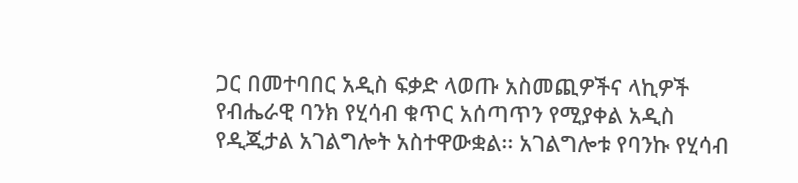ጋር በመተባበር አዲስ ፍቃድ ላወጡ አስመጪዎችና ላኪዎች የብሔራዊ ባንክ የሂሳብ ቁጥር አሰጣጥን የሚያቀል አዲስ የዲጂታል አገልግሎት አስተዋውቋል፡፡ አገልግሎቱ የባንኩ የሂሳብ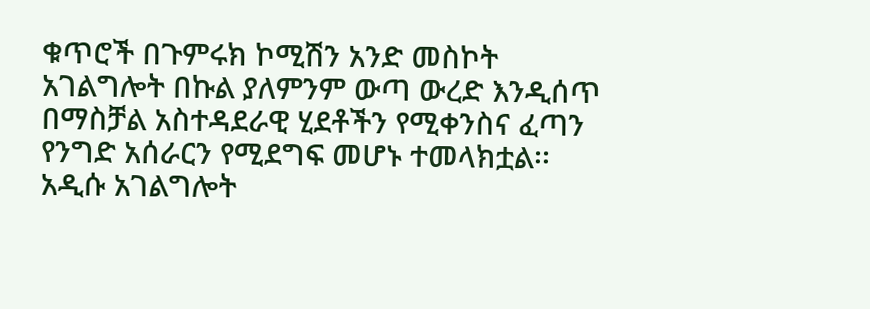ቁጥሮች በጉምሩክ ኮሚሽን አንድ መስኮት አገልግሎት በኩል ያለምንም ውጣ ውረድ እንዲሰጥ በማስቻል አስተዳደራዊ ሂደቶችን የሚቀንስና ፈጣን የንግድ አሰራርን የሚደግፍ መሆኑ ተመላክቷል፡፡ አዲሱ አገልግሎት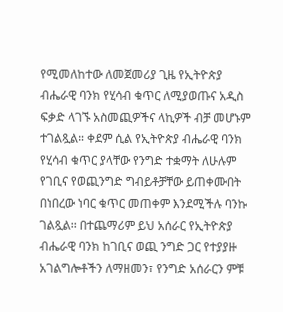የሚመለከተው ለመጀመሪያ ጊዜ የኢትዮጵያ ብሔራዊ ባንክ የሂሳብ ቁጥር ለሚያወጡና አዲስ ፍቃድ ላገኙ አስመጪዎችና ላኪዎች ብቻ መሆኑም ተገልጿል። ቀደም ሲል የኢትዮጵያ ብሔራዊ ባንክ የሂሳብ ቁጥር ያላቸው የንግድ ተቋማት ለሁሉም የገቢና የወጪንግድ ግብይቶቻቸው ይጠቀሙበት በነበረው ነባር ቁጥር መጠቀም እንደሚችሉ ባንኩ ገልጿል፡፡ በተጨማሪም ይህ አሰራር የኢትዮጵያ ብሔራዊ ባንክ ከገቢና ወጪ ንግድ ጋር የተያያዙ አገልግሎቶችን ለማዘመን፣ የንግድ አሰራርን ምቹ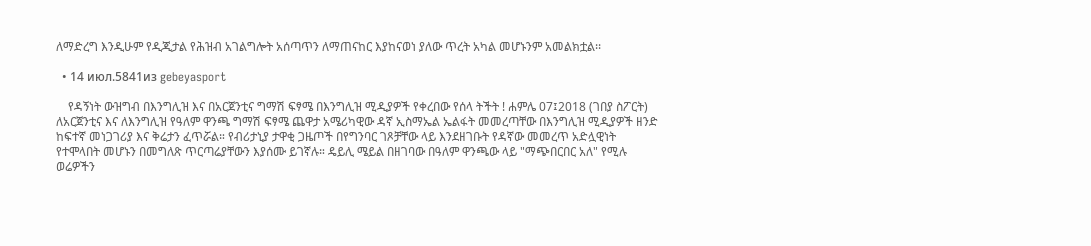ለማድረግ እንዲሁም የዲጂታል የሕዝብ አገልግሎት አሰጣጥን ለማጠናከር እያከናወነ ያለው ጥረት አካል መሆኑንም አመልክቷል፡፡

  • 14 июл.5841из gebeyasport

    የዳኝነት ውዝግብ በእንግሊዝ እና በአርጀንቲና ግማሽ ፍፃሜ በእንግሊዝ ሚዲያዎች የቀረበው የሰላ ትችት ! ሐምሌ 07፤2018 (ገበያ ስፖርት) ለአርጀንቲና እና ለእንግሊዝ የዓለም ዋንጫ ግማሽ ፍፃሜ ጨዋታ አሜሪካዊው ዳኛ ኢስማኤል ኤልፋት መመረጣቸው በእንግሊዝ ሚዲያዎች ዘንድ ከፍተኛ መነጋገሪያ እና ቅሬታን ፈጥሯል። የብሪታኒያ ታዋቂ ጋዜጦች በየግንባር ገጾቻቸው ላይ እንደዘገቡት የዳኛው መመረጥ አድሏዊነት የተሞላበት መሆኑን በመግለጽ ጥርጣሬያቸውን እያሰሙ ይገኛሉ። ዴይሊ ሜይል በዘገባው በዓለም ዋንጫው ላይ "ማጭበርበር አለ" የሚሉ ወሬዎችን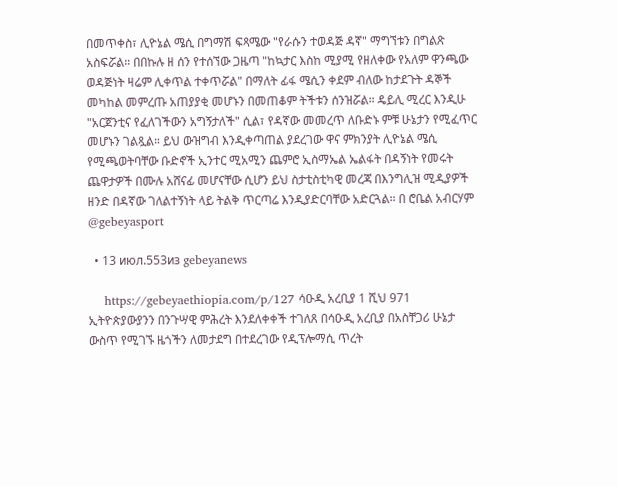በመጥቀስ፣ ሊዮኔል ሜሲ በግማሽ ፍጻሜው "የራሱን ተወዳጅ ዳኛ" ማግኘቱን በግልጽ አስፍሯል። በበኩሉ ዘ ሰን የተሰኘው ጋዜጣ "ከኳታር እስከ ሚያሚ የዘለቀው የአለም ዋንጫው ወዳጅነት ዛሬም ሊቀጥል ተቀጥሯል" በማለት ፊፋ ሜሲን ቀደም ብለው ከታደጉት ዳኞች መካከል መምረጡ አጠያያቂ መሆኑን በመጠቆም ትችቱን ሰንዝሯል። ዴይሊ ሚረር እንዲሁ "አርጀንቲና የፈለገችውን አግኝታለች" ሲል፣ የዳኛው መመረጥ ለቡድኑ ምቹ ሁኔታን የሚፈጥር መሆኑን ገልጿል። ይህ ውዝግብ እንዲቀጣጠል ያደረገው ዋና ምክንያት ሊዮኔል ሜሲ የሚጫወትባቸው ቡድኖች ኢንተር ሚአሚን ጨምሮ ኢስማኤል ኤልፋት በዳኝነት የመሩት ጨዋታዎች በሙሉ አሸናፊ መሆናቸው ሲሆን ይህ ስታቲስቲካዊ መረጃ በእንግሊዝ ሚዲያዎች ዘንድ በዳኛው ገለልተኝነት ላይ ትልቅ ጥርጣሬ እንዲያድርባቸው አድርጓል። በ ሮቤል አብርሃም @gebeyasport

  • 13 июл.553из gebeyanews

    https://gebeyaethiopia.com/p/127 ሳዑዲ አረቢያ 1 ሺህ 971 ኢትዮጵያውያንን በንጉሣዊ ምሕረት እንደለቀቀች ተገለጸ በሳዑዲ አረቢያ በአስቸጋሪ ሁኔታ ውስጥ የሚገኙ ዜጎችን ለመታደግ በተደረገው የዲፕሎማሲ ጥረት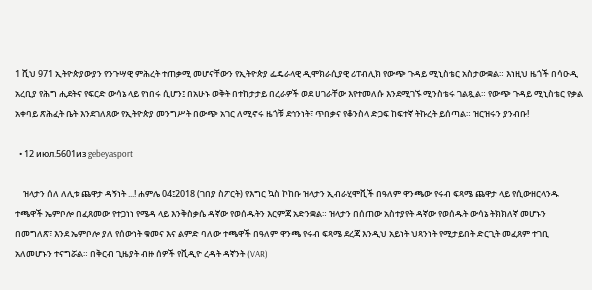1 ሺህ 971 ኢትዮጵያውያን የንጉሣዊ ምሕረት ተጠቃሚ መሆናቸውን የኢትዮጵያ ፌዴራላዊ ዲሞክራሲያዊ ሪፐብሊክ የውጭ ጉዳይ ሚኒስቴር አስታውቋል። እነዚህ ዜጎች በሳዑዲ አረቢያ የሕግ ሒደትና የፍርድ ውሳኔ ላይ የነበሩ ሲሆን፤ በአሁኑ ወቅት በተከታታይ በረራዎች ወደ ሀገራቸው እየተመለሱ እንደሚገኙ ሚንስቴሩ ገልጿል። የውጭ ጉዳይ ሚኒስቴር የቃል አቀባይ ጽሕፈት ቤት እንደገለጸው የኢትዮጵያ መንግሥት በውጭ አገር ለሚኖሩ ዜጎቹ ደኅንነት፣ ጥበቃና የቆንስላ ድጋፍ ከፍተኛ ትኩረት ይሰጣል። ዝርዝሩን ያንብቡ!

  • 12 июл.5601из gebeyasport

    ዝላታን ሰለ ለሊቱ ጨዋታ ዳኝነት ...! ሐምሌ 04፤2018 (ገበያ ስፖርት) የእግር ኳስ ኮከቡ ዝላታን ኢብራሂሞቪች በዓለም ዋንጫው የሩብ ፍጻሜ ጨዋታ ላይ የሲውዘርላንዱ ተጫዋች ኤምቦሎ በፈጸመው የተጋነነ የሜዳ ላይ እንቅስቃሴ ዳኛው የወሰዱትን እርምጃ አድንቋል። ዝላታን በሰጠው አስተያየት ዳኛው የወሰዱት ውሳኔ ትክክለኛ መሆኑን በመግለጽ፣ እንደ ኤምቦሎ ያለ የሰውነት ቁመና እና ልምድ ባለው ተጫዋች በዓለም ዋንጫ የሩብ ፍጻሜ ደረጃ እንዲህ አይነት ህጻንነት የሚታይበት ድርጊት መፈጸም ተገቢ አለመሆኑን ተናግሯል። በቅርብ ጊዜያት ብዙ ሰዎች የቪዲዮ ረዳት ዳኛንት (VAR)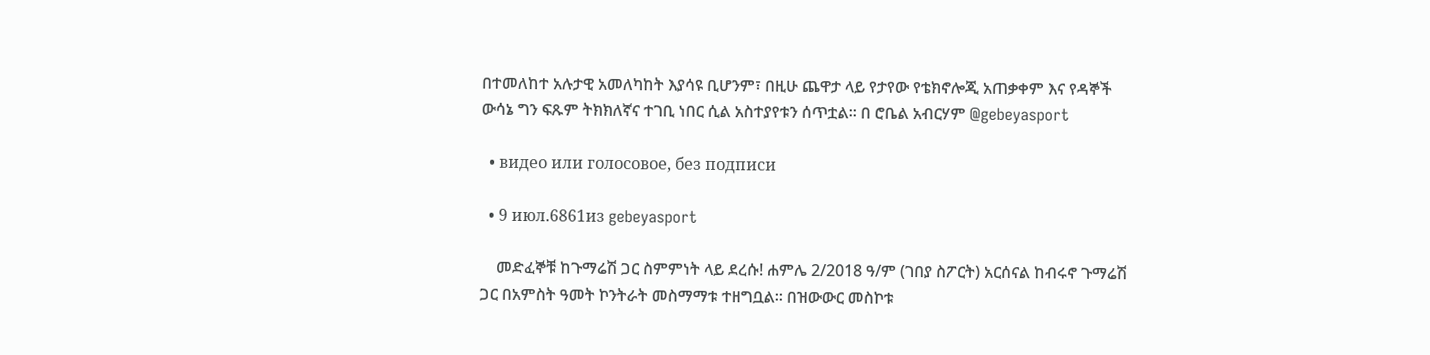በተመለከተ አሉታዊ አመለካከት እያሳዩ ቢሆንም፣ በዚሁ ጨዋታ ላይ የታየው የቴክኖሎጂ አጠቃቀም እና የዳኞች ውሳኔ ግን ፍጹም ትክክለኛና ተገቢ ነበር ሲል አስተያየቱን ሰጥቷል። በ ሮቤል አብርሃም @gebeyasport

  • видео или голосовое, без подписи

  • 9 июл.6861из gebeyasport

    መድፈኞቹ ከጉማሬሽ ጋር ስምምነት ላይ ደረሱ! ሐምሌ 2/2018 ዓ/ም (ገበያ ስፖርት) አርሰናል ከብሩኖ ጉማሬሽ ጋር በአምስት ዓመት ኮንትራት መስማማቱ ተዘግቧል። በዝውውር መስኮቱ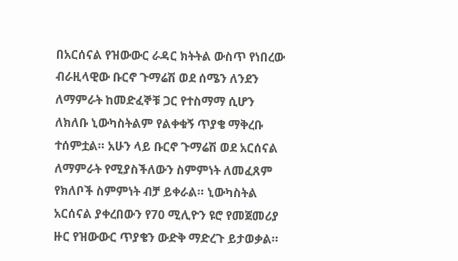በአርሰናል የዝውውር ራዳር ክትትል ውስጥ የነበረው ብራዚላዊው ቡርኖ ጉማሬሽ ወደ ሰሜን ለንደን ለማምራት ከመድፈኞቹ ጋር የተስማማ ሲሆን ለክለቡ ኒውካስትልም የልቀቁኝ ጥያቄ ማቅረቡ ተሰምቷል። አሁን ላይ ቡርኖ ጉማሬሽ ወደ አርሰናል ለማምራት የሚያስችለውን ስምምነት ለመፈጸም የክለቦች ስምምነት ብቻ ይቀራል። ኒውካስትል አርሰናል ያቀረበውን የ70 ሚሊዮን ዩሮ የመጀመሪያ ዙር የዝውውር ጥያቄን ውድቅ ማድረጉ ይታወቃል።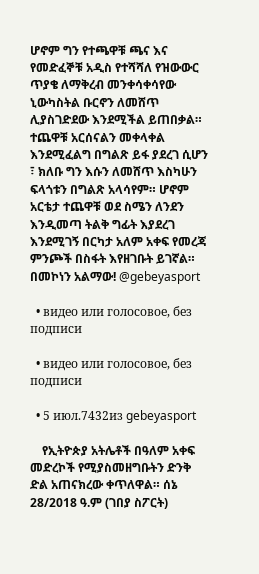ሆኖም ግን የተጫዋቹ ጫና እና የመድፈኞቹ አዲስ የተሻሻለ የዝውውር ጥያቄ ለማቅረብ መንቀሳቀሳየው ኒውካስትል ቡርኖን ለመሸጥ ሊያስገድደው እንደሚችል ይጠበቃል። ተጨዋቹ አርሰናልን መቀላቀል እንደሚፈልግ በግልጽ ይፋ ያደረገ ሲሆን ፣ ክለቡ ግን እሱን ለመሸጥ እስካሁን ፍላጎቱን በግልጽ አላሳየም። ሆኖም አርቴታ ተጨዋቹ ወደ ስሜን ለንደን እንዲመጣ ትልቅ ግፊት እያደረገ እንደሚገኝ በርካታ አለም አቀፍ የመረጃ ምንጮች በስፋት እየዘገቡት ይገኛል። በመኮነን አልማው! @gebeyasport

  • видео или голосовое, без подписи

  • видео или голосовое, без подписи

  • 5 июл.7432из gebeyasport

    የኢትዮጵያ አትሌቶች በዓለም አቀፍ መድረኮች የሚያስመዘግቡትን ድንቅ ድል አጠናክረው ቀጥለዋል። ሰኔ 28/2018 ዓ.ም (ገበያ ስፖርት)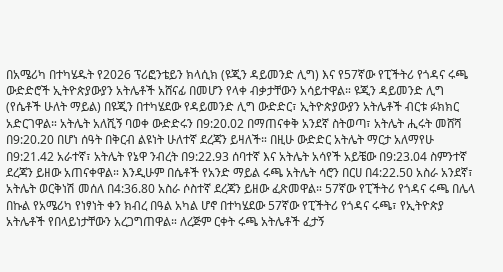በአሜሪካ በተካሄዱት የ2026 ፕሪፎንቴይን ክላሲክ (ዩጂን ዳይመንድ ሊግ) እና የ57ኛው የፒችትሪ የጎዳና ሩጫ ውድድሮች ኢትዮጵያውያን አትሌቶች አሸናፊ በመሆን የላቀ ብቃታቸውን አሳይተዋል። ዩጂን ዳይመንድ ሊግ (የሴቶች ሁለት ማይል) በዩጂን በተካሄደው የዳይመንድ ሊግ ውድድር፣ ኢትዮጵያውያን አትሌቶች ብርቱ ፉክክር አድርገዋል። አትሌት አለሺኝ ባወቀ ውድድሩን በ9:20.02 በማጠናቀቅ አንደኛ ስትወጣ፣ አትሌት ሒሩት መሸሻ በ9:20.20 በሆነ ሰዓት በቅርብ ልዩነት ሁለተኛ ደረጃን ይዛለች። በዚሁ ውድድር አትሌት ማርታ አለማየሁ በ9:21.42 አራተኛ፣ አትሌት የኔዋ ንብረት በ9:22.93 ሰባተኛ እና አትሌት አሳየች አይቼው በ9:23.04 ስምንተኛ ደረጃን ይዘው አጠናቀዋል። እንዲሁም በሴቶች የአንድ ማይል ሩጫ አትሌት ሳሮን በርሀ በ4:22.50 አስራ አንደኛ፣ አትሌት ወርቅነሽ መሰለ በ4:36.80 አስራ ሶስተኛ ደረጃን ይዘው ፈጽመዋል። 57ኛው የፒችትሪ የጎዳና ሩጫ በሌላ በኩል የአሜሪካ የነፃነት ቀን ክብረ በዓል አካል ሆኖ በተካሄደው 57ኛው የፒችትሪ የጎዳና ሩጫ፣ የኢትዮጵያ አትሌቶች የበላይነታቸውን አረጋግጠዋል። ለረጅም ርቀት ሩጫ አትሌቶች ፈታኝ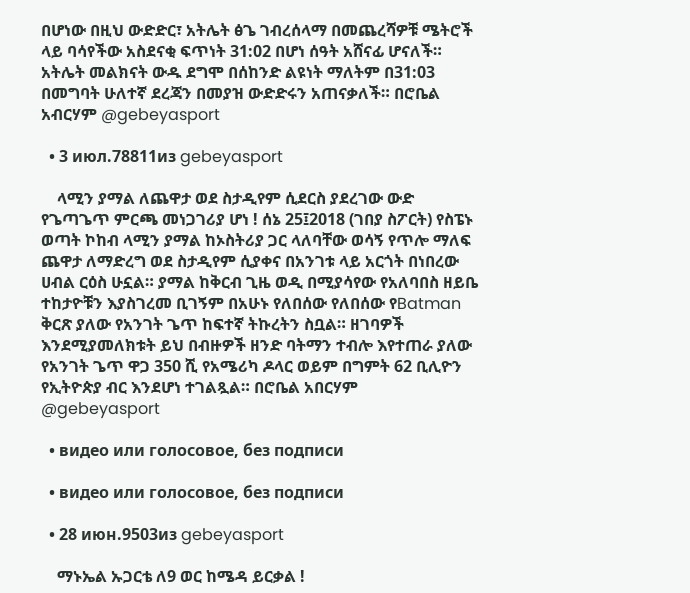በሆነው በዚህ ውድድር፣ አትሌት ፅጌ ገብረሰላማ በመጨረሻዎቹ ሜትሮች ላይ ባሳየችው አስደናቂ ፍጥነት 31:02 በሆነ ሰዓት አሸናፊ ሆናለች። አትሌት መልክናት ውዱ ደግሞ በሰከንድ ልዩነት ማለትም በ31:03 በመግባት ሁለተኛ ደረጃን በመያዝ ውድድሩን አጠናቃለች። በሮቤል አብርሃም @gebeyasport

  • 3 июл.78811из gebeyasport

    ላሚን ያማል ለጨዋታ ወደ ስታዲየም ሲደርስ ያደረገው ውድ የጌጣጌጥ ምርጫ መነጋገሪያ ሆነ ! ሰኔ 25፤2018 (ገበያ ስፖርት) የስፔኑ ወጣት ኮከብ ላሚን ያማል ከኦስትሪያ ጋር ላለባቸው ወሳኝ የጥሎ ማለፍ ጨዋታ ለማድረግ ወደ ስታዲየም ሲያቀና በአንገቱ ላይ አርጎት በነበረው ሀብል ርዕስ ሁኗል። ያማል ከቅርብ ጊዜ ወዲ በሚያሳየው የአለባበስ ዘይቤ ተከታዮቹን እያስገረመ ቢገኝም በአሁኑ የለበሰው የለበሰው የBatman ቅርጽ ያለው የአንገት ጌጥ ከፍተኛ ትኩረትን ስቧል። ዘገባዎች እንደሚያመለክቱት ይህ በብዙዎች ዘንድ ባትማን ተብሎ እየተጠራ ያለው የአንገት ጌጥ ዋጋ 350 ሺ የአሜሪካ ዶላር ወይም በግምት 62 ቢሊዮን የኢትዮጵያ ብር እንደሆነ ተገልጿል። በሮቤል አበርሃም @gebeyasport

  • видео или голосовое, без подписи

  • видео или голосовое, без подписи

  • 28 июн.9503из gebeyasport

    ማኑኤል ኡጋርቴ ለ9 ወር ከሜዳ ይርቃል !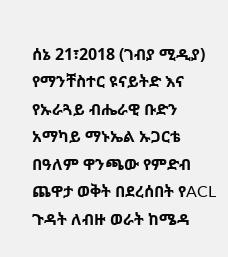ሰኔ 21፣2018 (ገብያ ሚዲያ) የማንቸስተር ዩናይትድ እና የኡራጓይ ብሔራዊ ቡድን አማካይ ማኑኤል ኡጋርቴ በዓለም ዋንጫው የምድብ ጨዋታ ወቅት በደረሰበት የACL ጉዳት ለብዙ ወራት ከሜዳ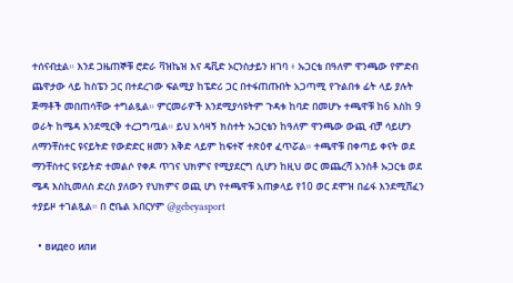ተሰናብቷል። እንደ ጋዜጠኞቹ ሮድራ ቫዝኬዝ እና ዴቪድ ኦርንስታይን ዘገባ ፥ ኡጋርቴ በዓለም ዋንጫው የምድብ ጨዋታው ላይ ከስፔን ጋር በተደረገው ፍልሚያ ከፔድሪ ጋር በተፋጠጡበት አጋጣሚ የጉልበቱ ፊት ላይ ያሉት ጅማቶች መበጠሳቸው ተግልጿል። ምርመራዎች እንደሚያሳዩትም ጉዳቱ ከባድ በመሆኑ ተጫዋቹ ከ6 እስከ 9 ወራት ከሜዳ እንደሚርቅ ተረጋግጧል። ይህ አሳዛኝ ክስተት ኡጋርቴን ከዓለም ዋንጫው ውጪ ብቻ ሳይሆን ለማንቸስተር ዩናይትድ የውድድር ዘመን እቅድ ላይም ከፍተኛ ተጽዕኖ ፈጥሯል። ተጫዋቹ በቀጣይ ቀናት ወደ ማንቸስተር ዩናይትድ ተመልሶ የቀዶ ጥገና ህክምና የሚያደርግ ሲሆን ከዚህ ወር መጨረሻ አንስቶ ኡጋርቴ ወደ ሜዳ እስኪመለስ ድረስ ያለውን የህክምና ወጪ ሆነ የተጫዋቹ አጠቃላይ የ10 ወር ደሞዝ በፊፋ እንደሚሸፈን ተያይዞ ተገልጿል። በ ሮቤል አበርሃም @gebeyasport

  • видео или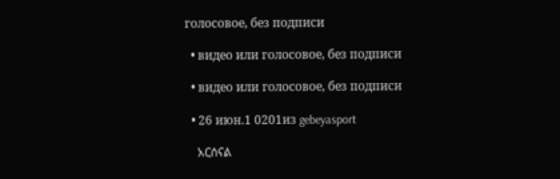голосовое, без подписи

  • видео или голосовое, без подписи

  • видео или голосовое, без подписи

  • 26 июн.1 0201из gebeyasport

    አርሰናል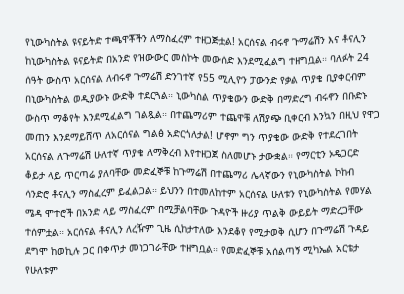የኒውካስትል ዩናይትድ ተጫዋቾችን ለማስፈረም ተዘጋጅቷል! አርሰናል ብሩኖ ጉማሬሽን እና ቶናሊን ከኒውካስትል ዩናይትድ በአንድ የዝውውር መስኮት መውሰድ እንደሚፈልግ ተዘግቧል። ባለፉት 24 ሰዓት ውስጥ አርሰናል ለብሩኖ ጉማሬሽ ድንገተኛ የ55 ሚሊዮን ፓውንድ የቃል ጥያቄ ቢያቀርብም በኒውካስትል ወዲያውኑ ውድቅ ተደርጓል። ኒውካስል ጥያቄውን ውድቅ በማድረግ ብሩኖን በቡድኑ ውስጥ ማቆየት እንደሚፈልግ ገልጿል። በተጨማሪም ተጨዋቹ ለሽያጭ ቢቀርብ እንኳን በዚህ የዋጋ መጠን እንደማይሸጥ ለአርሰናል ግልፅ አድርጎለታል! ሆኖም ግን ጥያቄው ውድቅ የተደረገበት አርሰናል ለጉማሬሽ ሁለተኛ ጥያቄ ለማቅረብ እየተዘጋጀ ስለመሆኑ ታውቋል። የማርቲን ኦዴጋርድ ቆይታ ላይ ጥርጣሬ ያለባቸው መድፈኞቹ ከጉማሬሽ በተጨማሪ ሌላኛውን የኒውካስትል ኮከብ ሳንድሮ ቶናሊን ማስፈረም ይፈልጋል። ይህንን በተመለከተም አርሰናል ሁለቱን የኒውካስትል የመሃል ሜዳ ሞተሮች በአንድ ላይ ማስፈረም በሚቻልባቸው ጉዳዮች ዙሪያ ጥልቅ ውይይት ማድረጋቸው ተሰምቷል። አርሰናል ቶናሊን ለረዥም ጊዜ ሲከታተለው እንደቆየ የሚታወቅ ሲሆን በጉማሬሽ ጉዳይ ደግሞ ከወኪሉ ጋር በቀጥታ መነጋገራቸው ተዘግቧል። የመድፈኞቹ አሰልጣኝ ሚካኤል አርቴታ የሁለቱም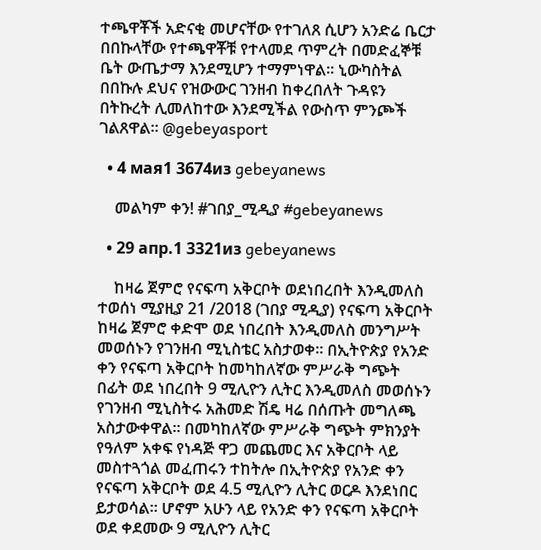ተጫዋቾች አድናቂ መሆናቸው የተገለጸ ሲሆን አንድሬ ቤርታ በበኩላቸው የተጫዋቾቹ የተላመደ ጥምረት በመድፈኞቹ ቤት ውጤታማ እንደሚሆን ተማምነዋል። ኒውካስትል በበኩሉ ደህና የዝውውር ገንዘብ ከቀረበለት ጉዳዩን በትኩረት ሊመለከተው እንደሚችል የውስጥ ምንጮች ገልጸዋል። @gebeyasport

  • 4 мая1 3674из gebeyanews

    መልካም ቀን! #ገበያ_ሚዲያ #gebeyanews

  • 29 апр.1 3321из gebeyanews

    ከዛሬ ጀምሮ የናፍጣ አቅርቦት ወደነበረበት እንዲመለስ ተወሰነ ሚያዚያ 21 /2018 (ገበያ ሚዲያ) የናፍጣ አቅርቦት ከዛሬ ጀምሮ ቀድሞ ወደ ነበረበት እንዲመለስ መንግሥት መወሰኑን የገንዘብ ሚኒስቴር አስታወቀ። በኢትዮጵያ የአንድ ቀን የናፍጣ አቅርቦት ከመካከለኛው ምሥራቅ ግጭት በፊት ወደ ነበረበት 9 ሚሊዮን ሊትር እንዲመለስ መወሰኑን የገንዘብ ሚኒስትሩ አሕመድ ሽዴ ዛሬ በሰጡት መግለጫ አስታውቀዋል። በመካከለኛው ምሥራቅ ግጭት ምክንያት የዓለም አቀፍ የነዳጅ ዋጋ መጨመር እና አቅርቦት ላይ መስተጓጎል መፈጠሩን ተከትሎ በኢትዮጵያ የአንድ ቀን የናፍጣ አቅርቦት ወደ 4.5 ሚሊዮን ሊትር ወርዶ እንደነበር ይታወሳል። ሆኖም አሁን ላይ የአንድ ቀን የናፍጣ አቅርቦት ወደ ቀደመው 9 ሚሊዮን ሊትር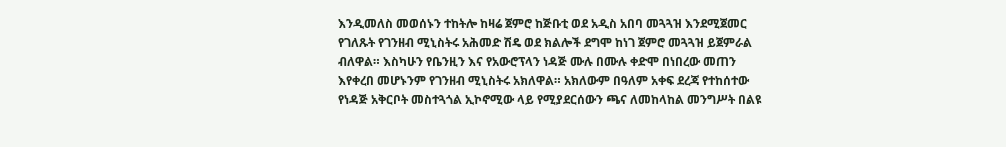እንዲመለስ መወሰኑን ተከትሎ ከዛሬ ጀምሮ ከጅቡቲ ወደ አዲስ አበባ መጓጓዝ እንደሚጀመር የገለጹት የገንዘብ ሚኒስትሩ አሕመድ ሽዴ ወደ ክልሎች ደግሞ ከነገ ጀምሮ መጓጓዝ ይጀምራል ብለዋል። እስካሁን የቤንዚን እና የአውሮፕላን ነዳጅ ሙሉ በሙሉ ቀድሞ በነበረው መጠን እየቀረበ መሆኑንም የገንዘብ ሚኒስትሩ አክለዋል። አክለውም በዓለም አቀፍ ደረጃ የተከሰተው የነዳጅ አቅርቦት መስተጓጎል ኢኮኖሚው ላይ የሚያደርሰውን ጫና ለመከላከል መንግሥት በልዩ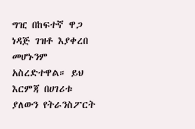ግዢ በከፍተኛ ዋጋ ነዳጅ ገዝቶ እያቀረበ መሆኑንም አስረድተዋል። ይህ እርምጃ በሀገሪቱ ያለውን የትራንስፖርት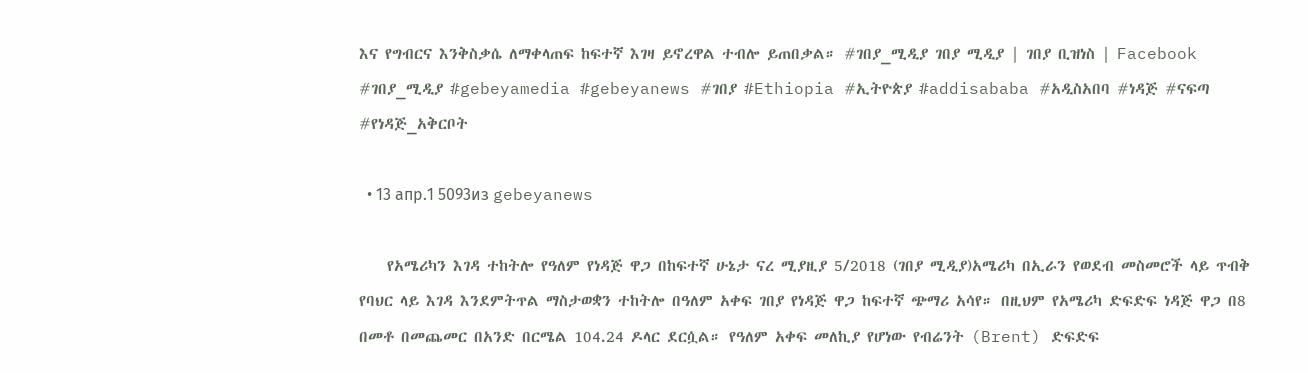እና የግብርና እንቅስቃሴ ለማቀላጠፍ ከፍተኛ እገዛ ይኖረዋል ተብሎ ይጠበቃል። #ገበያ_ሚዲያ ገበያ ሚዲያ | ገበያ ቢዝነስ | Facebook #ገበያ_ሚዲያ #gebeyamedia #gebeyanews #ገበያ #Ethiopia #ኢትዮጵያ #addisababa #አዲስአበባ #ነዳጅ #ናፍጣ #የነዳጅ_አቅርቦት

  • 13 апр.1 5093из gebeyanews

    የአሜሪካን እገዳ ተከትሎ የዓለም የነዳጅ ዋጋ በከፍተኛ ሁኔታ ናረ ሚያዚያ 5/2018 (ገበያ ሚዲያ)አሜሪካ በኢራን የወደብ መስመሮች ላይ ጥብቅ የባህር ላይ እገዳ እንደምትጥል ማስታወቋን ተከትሎ በዓለም አቀፍ ገበያ የነዳጅ ዋጋ ከፍተኛ ጭማሪ አሳየ። በዚህም የአሜሪካ ድፍድፍ ነዳጅ ዋጋ በ8 በመቶ በመጨመር በአንድ በርሜል 104.24 ዶላር ደርሷል። የዓለም አቀፍ መለኪያ የሆነው የብሬንት (Brent) ድፍድፍ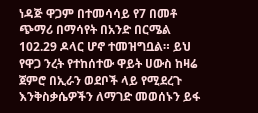ነዳጅ ዋጋም በተመሳሳይ የ7 በመቶ ጭማሪ በማሳየት በአንድ በርሜል 102.29 ዶላር ሆኖ ተመዝግቧል። ይህ የዋጋ ንረት የተከሰተው ዋይት ሀውስ ከዛሬ ጀምሮ በኢራን ወደቦች ላይ የሚደረጉ እንቅስቃሴዎችን ለማገድ መወሰኑን ይፋ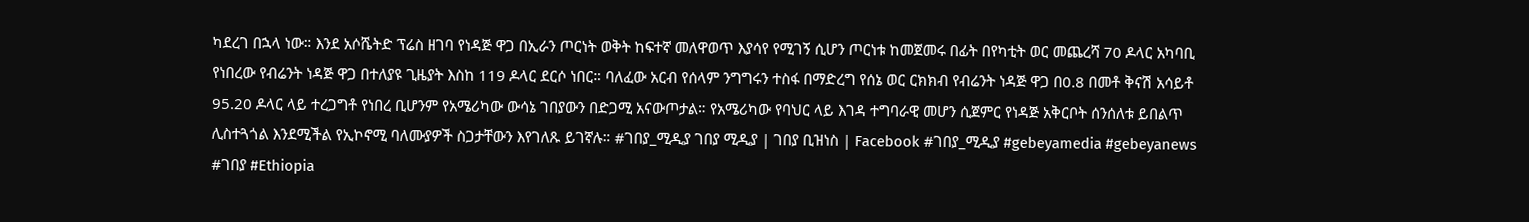ካደረገ በኋላ ነው። እንደ አሶሼትድ ፕሬስ ዘገባ የነዳጅ ዋጋ በኢራን ጦርነት ወቅት ከፍተኛ መለዋወጥ እያሳየ የሚገኝ ሲሆን ጦርነቱ ከመጀመሩ በፊት በየካቲት ወር መጨረሻ 70 ዶላር አካባቢ የነበረው የብሬንት ነዳጅ ዋጋ በተለያዩ ጊዜያት እስከ 119 ዶላር ደርሶ ነበር። ባለፈው አርብ የሰላም ንግግሩን ተስፋ በማድረግ የሰኔ ወር ርክክብ የብሬንት ነዳጅ ዋጋ በ0.8 በመቶ ቅናሽ አሳይቶ 95.20 ዶላር ላይ ተረጋግቶ የነበረ ቢሆንም የአሜሪካው ውሳኔ ገበያውን በድጋሚ አናውጦታል። የአሜሪካው የባህር ላይ እገዳ ተግባራዊ መሆን ሲጀምር የነዳጅ አቅርቦት ሰንሰለቱ ይበልጥ ሊስተጓጎል እንደሚችል የኢኮኖሚ ባለሙያዎች ስጋታቸውን እየገለጹ ይገኛሉ። #ገበያ_ሚዲያ ገበያ ሚዲያ | ገበያ ቢዝነስ | Facebook #ገበያ_ሚዲያ #gebeyamedia #gebeyanews #ገበያ #Ethiopia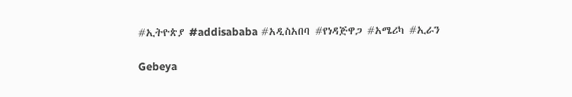#ኢትዮጵያ #addisababa #አዲስአበባ #የነዳጅዋጋ #አሜሪካ #ኢራን

Gebeya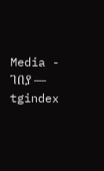Media - ገበያ — tgindex